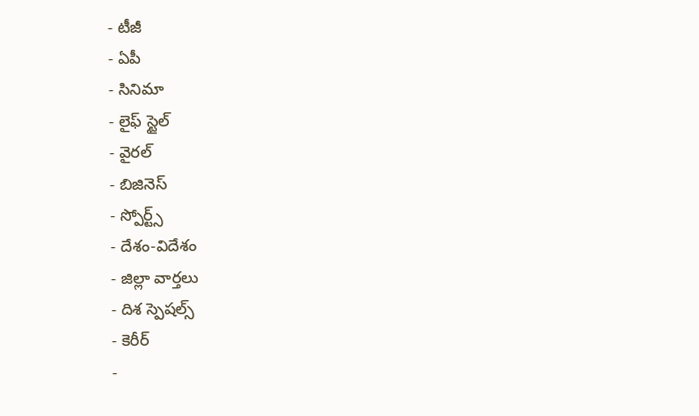- టీజీ
- ఏపీ
- సినిమా
- లైఫ్ స్టైల్
- వైరల్
- బిజినెస్
- స్పోర్ట్స్
- దేశం-విదేశం
- జిల్లా వార్తలు
- దిశ స్పెషల్స్
- కెరీర్
-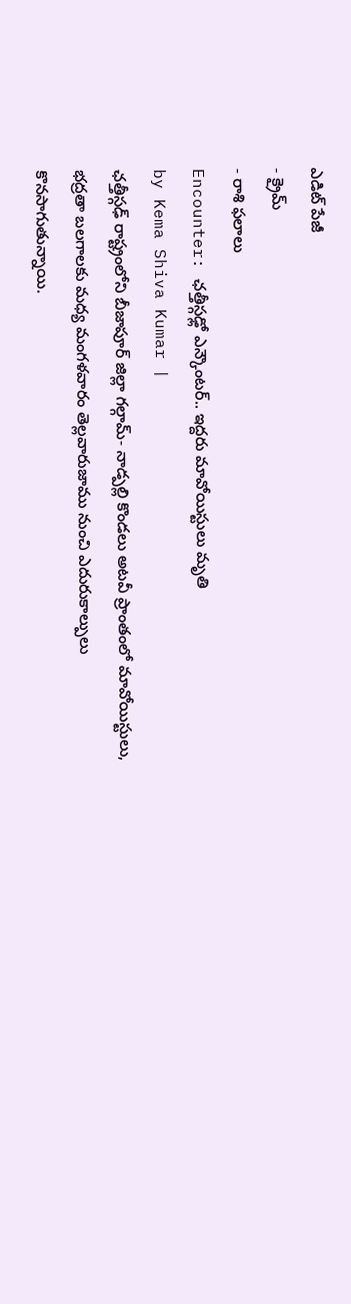ఎడిట్ పేజీ
- క్రైమ్
- రాశి ఫలాలు
Encounter: ఛత్తీస్గఢ్లో ఎన్కౌంటర్.. ఇద్దరు మావోయిస్టులు మృతి
by Kema Shiva Kumar |
ఛత్తీస్గఢ్ రాష్ట్రంలోని బీజాపూర్ జిల్లా గల్గామ్- నాడ్పల్లి కొండలు అటవీ ప్రాంతంలో మావోయిస్టులు, భద్రతా బలగాలకు మధ్య మంగళవారం తెల్లవారుజాము నుంచి ఎదురుకాల్పులు కొనసాగుతున్నాయి.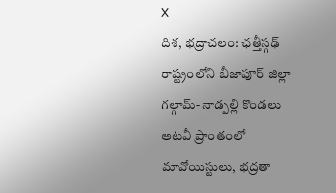X
దిశ, భద్రాచలం: ఛత్తీస్గఢ్ రాష్ట్రంలోని బీజాపూర్ జిల్లా గల్గామ్- నాడ్పల్లి కొండలు అటవీ ప్రాంతంలో మావోయిస్టులు, భద్రతా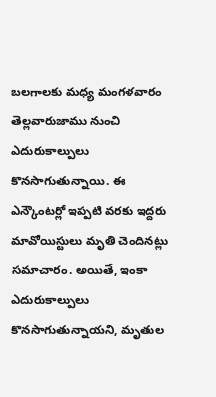బలగాలకు మధ్య మంగళవారం తెల్లవారుజాము నుంచి ఎదురుకాల్పులు కొనసాగుతున్నాయి. ఈ ఎన్కౌంటర్లో ఇప్పటి వరకు ఇద్దరు మావోయిస్టులు మృతి చెందినట్లు సమాచారం. అయితే, ఇంకా ఎదురుకాల్పులు కొనసాగుతున్నాయని, మృతుల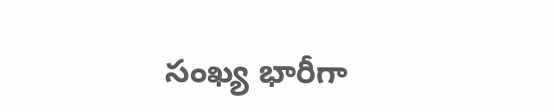సంఖ్య భారీగా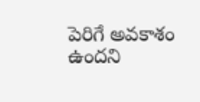పెరిగే అవకాశం ఉందని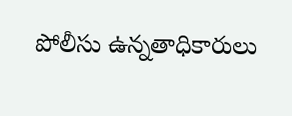పోలీసు ఉన్నతాధికారులు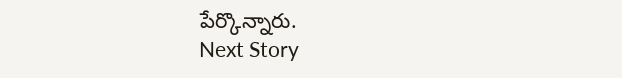పేర్కొన్నారు.
Next Story